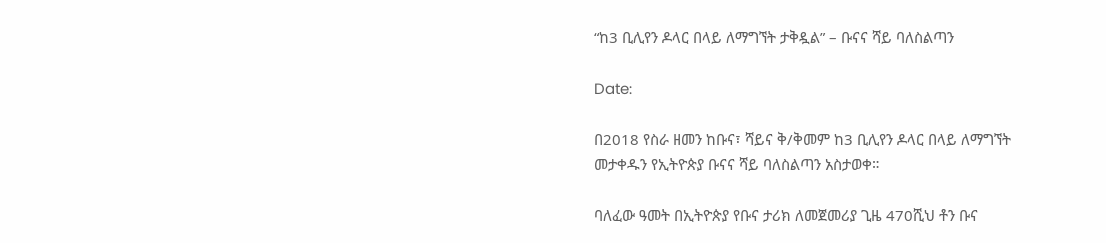“ከ3 ቢሊየን ዶላር በላይ ለማግኘት ታቅዷል” – ቡናና ሻይ ባለስልጣን

Date:

በ2018 የስራ ዘመን ከቡና፣ ሻይና ቅ/ቅመም ከ3 ቢሊየን ዶላር በላይ ለማግኘት መታቀዱን የኢትዮጵያ ቡናና ሻይ ባለስልጣን አስታወቀ።

ባለፈው ዓመት በኢትዮጵያ የቡና ታሪክ ለመጀመሪያ ጊዜ 470ሺህ ቶን ቡና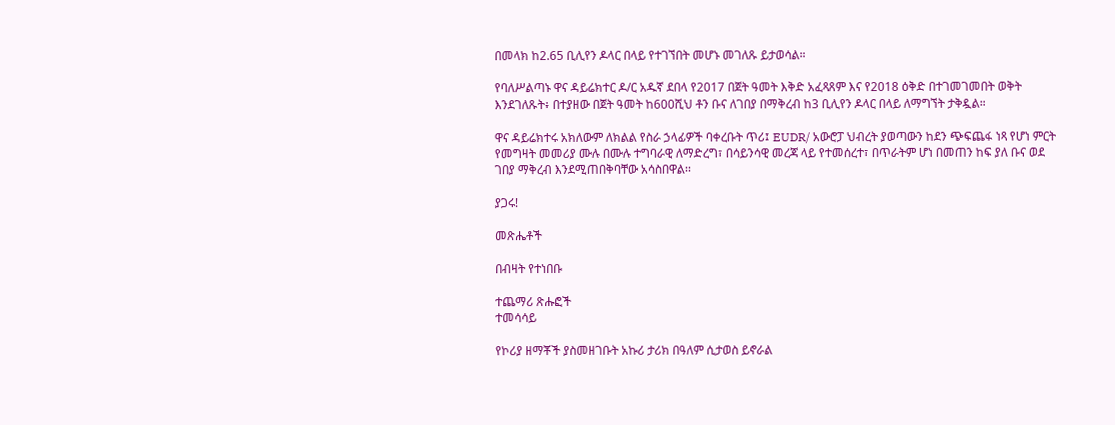በመላክ ከ2.65 ቢሊየን ዶላር በላይ የተገኘበት መሆኑ መገለጹ ይታወሳል።

የባለሥልጣኑ ዋና ዳይሬክተር ዶ/ር አዱኛ ደበላ የ2017 በጀት ዓመት እቅድ አፈጻጸም እና የ2018 ዕቅድ በተገመገመበት ወቅት እንደገለጹት፥ በተያዘው በጀት ዓመት ከ600ሺህ ቶን ቡና ለገበያ በማቅረብ ከ3 ቢሊየን ዶላር በላይ ለማግኘት ታቅዷል።

ዋና ዳይሬክተሩ አክለውም ለክልል የስራ ኃላፊዎች ባቀረቡት ጥሪ፤ EUDR/ አውሮፓ ህብረት ያወጣውን ከደን ጭፍጨፋ ነጻ የሆነ ምርት የመግዛት መመሪያ ሙሉ በሙሉ ተግባራዊ ለማድረግ፣ በሳይንሳዊ መረጃ ላይ የተመሰረተ፣ በጥራትም ሆነ በመጠን ከፍ ያለ ቡና ወደ ገበያ ማቅረብ እንደሚጠበቅባቸው አሳስበዋል፡፡

ያጋሩ!

መጽሔቶች

በብዛት የተነበቡ

ተጨማሪ ጽሑፎች
ተመሳሳይ

የኮሪያ ዘማቾች ያስመዘገቡት አኩሪ ታሪክ በዓለም ሲታወስ ይኖራል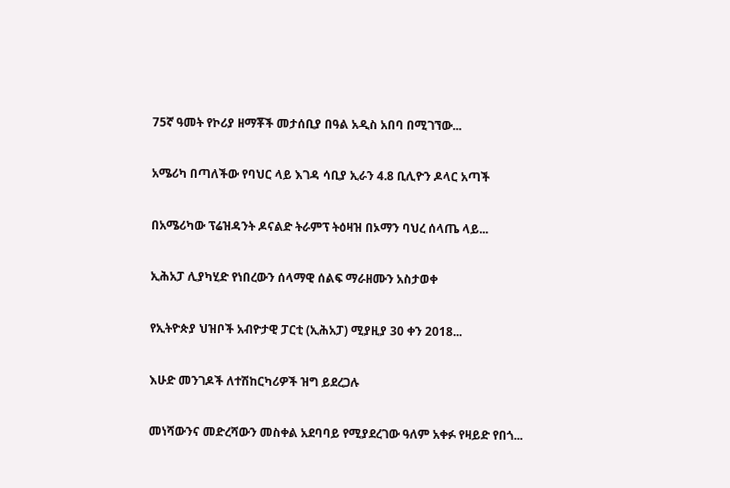75ኛ ዓመት የኮሪያ ዘማቾች መታሰቢያ በዓል አዲስ አበባ በሚገኘው...

አሜሪካ በጣለችው የባህር ላይ እገዳ ሳቢያ ኢራን 4.8 ቢሊዮን ዶላር አጣች

በአሜሪካው ፕሬዝዳንት ዶናልድ ትራምፕ ትዕዛዝ በኦማን ባህረ ሰላጤ ላይ...

ኢሕአፓ ሊያካሂድ የነበረውን ሰላማዊ ሰልፍ ማራዘሙን አስታወቀ

የኢትዮጵያ ህዝቦች አብዮታዊ ፓርቲ (ኢሕአፓ) ሚያዚያ 30 ቀን 2018...

እሁድ መንገዶች ለተሽከርካሪዎች ዝግ ይደረጋሉ

መነሻውንና መድረሻውን መስቀል አደባባይ የሚያደረገው ዓለም አቀፉ የዛይድ የበጎ...